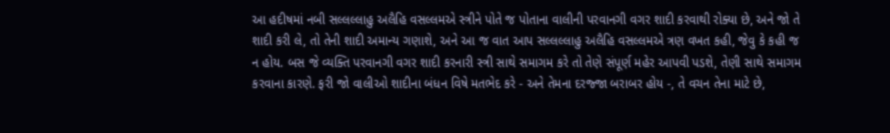આ હદીષમાં નબી સલ્લલ્લાહુ અલૈહિ વસલ્લમએ સ્ત્રીને પોતે જ પોતાના વાલીની પરવાનગી વગર શાદી કરવાથી રોક્યા છે, અને જો તે શાદી કરી લે, તો તેની શાદી અમાન્ય ગણાશે, અને આ જ વાત આપ સલ્લલ્લાહુ અલૈહિ વસલ્લમએ ત્રણ વખત કહી, જેવુ કે કહી જ ન હોય. બસ જે વ્યક્તિ પરવાનગી વગર શાદી કરનારી સ્ત્રી સાથે સમાગમ કરે તો તેણે સંપૂર્ણ મહેર આપવી પડશે, તેણી સાથે સમાગમ કરવાના કારણે. ફરી જો વાલીઓ શાદીના બંધન વિષે મતભેદ કરે - અને તેમના દરજ્જા બરાબર હોય -, તે વચન તેના માટે છે,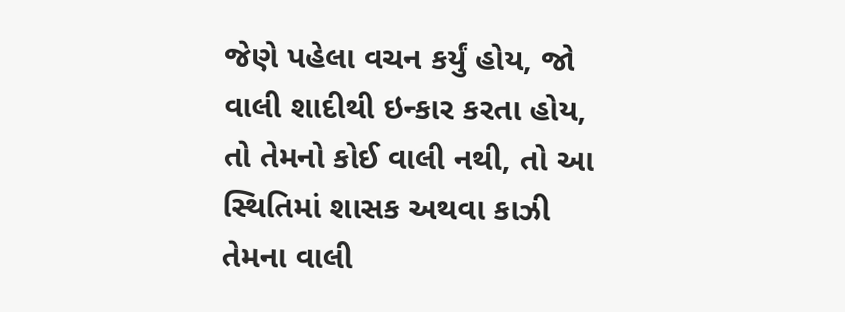જેણે પહેલા વચન કર્યું હોય, જો વાલી શાદીથી ઇન્કાર કરતા હોય, તો તેમનો કોઈ વાલી નથી, તો આ સ્થિતિમાં શાસક અથવા કાઝી તેમના વાલી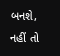બનશે, નહીં તો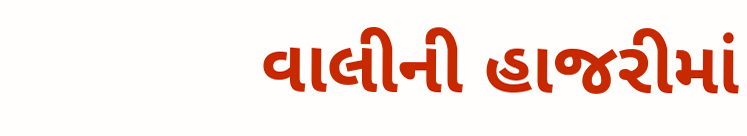વાલીની હાજરીમાં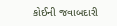કોઈની જવાબદારી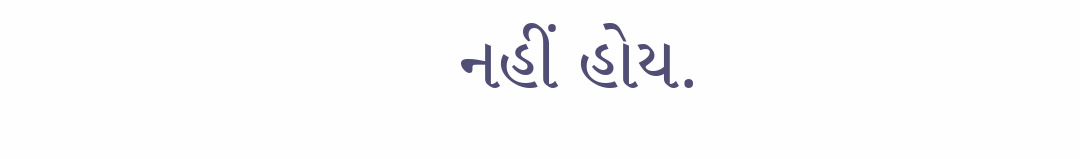નહીં હોય.